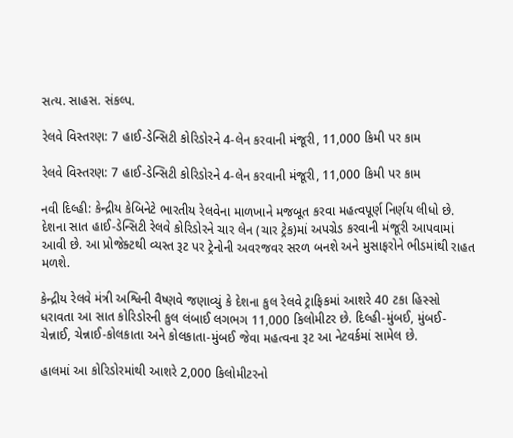સત્ય. સાહસ. સંકલ્પ.

રેલવે વિસ્તરણ: 7 હાઈ-ડેન્સિટી કોરિડોરને 4-લેન કરવાની મંજૂરી, 11,000 કિમી પર કામ

રેલવે વિસ્તરણ: 7 હાઈ-ડેન્સિટી કોરિડોરને 4-લેન કરવાની મંજૂરી, 11,000 કિમી પર કામ

નવી દિલ્હી: કેન્દ્રીય કેબિનેટે ભારતીય રેલવેના માળખાને મજબૂત કરવા મહત્વપૂર્ણ નિર્ણય લીધો છે. દેશના સાત હાઈ-ડેન્સિટી રેલવે કોરિડોરને ચાર લેન (ચાર ટ્રેક)માં અપગ્રેડ કરવાની મંજૂરી આપવામાં આવી છે. આ પ્રોજેક્ટથી વ્યસ્ત રૂટ પર ટ્રેનોની અવરજવર સરળ બનશે અને મુસાફરોને ભીડમાંથી રાહત મળશે.

કેન્દ્રીય રેલવે મંત્રી અશ્વિની વૈષ્ણવે જણાવ્યું કે દેશના કુલ રેલવે ટ્રાફિકમાં આશરે 40 ટકા હિસ્સો ધરાવતા આ સાત કોરિડોરની કુલ લંબાઈ લગભગ 11,000 કિલોમીટર છે. દિલ્હી-મુંબઈ, મુંબઈ-ચેન્નાઈ, ચેન્નાઈ-કોલકાતા અને કોલકાતા-મુંબઈ જેવા મહત્વના રૂટ આ નેટવર્કમાં સામેલ છે.

હાલમાં આ કોરિડોરમાંથી આશરે 2,000 કિલોમીટરનો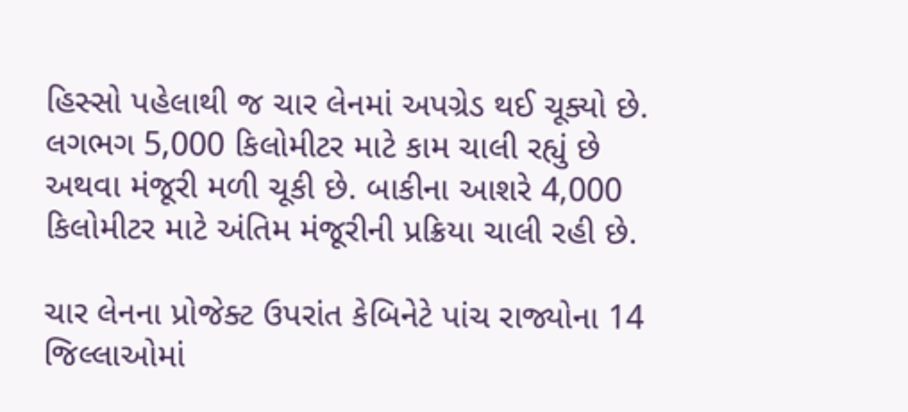હિસ્સો પહેલાથી જ ચાર લેનમાં અપગ્રેડ થઈ ચૂક્યો છે. લગભગ 5,000 કિલોમીટર માટે કામ ચાલી રહ્યું છે અથવા મંજૂરી મળી ચૂકી છે. બાકીના આશરે 4,000 કિલોમીટર માટે અંતિમ મંજૂરીની પ્રક્રિયા ચાલી રહી છે.

ચાર લેનના પ્રોજેક્ટ ઉપરાંત કેબિનેટે પાંચ રાજ્યોના 14 જિલ્લાઓમાં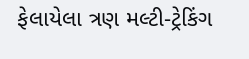ફેલાયેલા ત્રણ મલ્ટી-ટ્રેકિંગ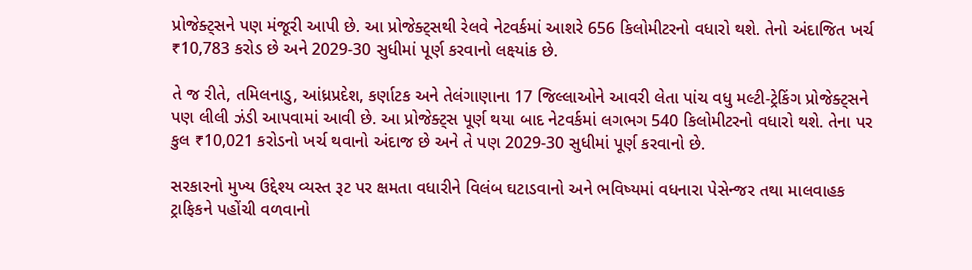પ્રોજેક્ટ્સને પણ મંજૂરી આપી છે. આ પ્રોજેક્ટ્સથી રેલવે નેટવર્કમાં આશરે 656 કિલોમીટરનો વધારો થશે. તેનો અંદાજિત ખર્ચ ₹10,783 કરોડ છે અને 2029-30 સુધીમાં પૂર્ણ કરવાનો લક્ષ્યાંક છે.

તે જ રીતે, તમિલનાડુ, આંધ્રપ્રદેશ, કર્ણાટક અને તેલંગાણાના 17 જિલ્લાઓને આવરી લેતા પાંચ વધુ મલ્ટી-ટ્રેકિંગ પ્રોજેક્ટ્સને પણ લીલી ઝંડી આપવામાં આવી છે. આ પ્રોજેક્ટ્સ પૂર્ણ થયા બાદ નેટવર્કમાં લગભગ 540 કિલોમીટરનો વધારો થશે. તેના પર કુલ ₹10,021 કરોડનો ખર્ચ થવાનો અંદાજ છે અને તે પણ 2029-30 સુધીમાં પૂર્ણ કરવાનો છે.

સરકારનો મુખ્ય ઉદ્દેશ્ય વ્યસ્ત રૂટ પર ક્ષમતા વધારીને વિલંબ ઘટાડવાનો અને ભવિષ્યમાં વધનારા પેસેન્જર તથા માલવાહક ટ્રાફિકને પહોંચી વળવાનો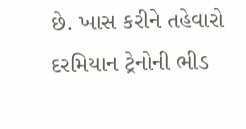છે. ખાસ કરીને તહેવારો દરમિયાન ટ્રેનોની ભીડ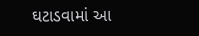ઘટાડવામાં આ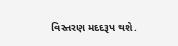વિસ્તરણ મદદરૂપ થશે.